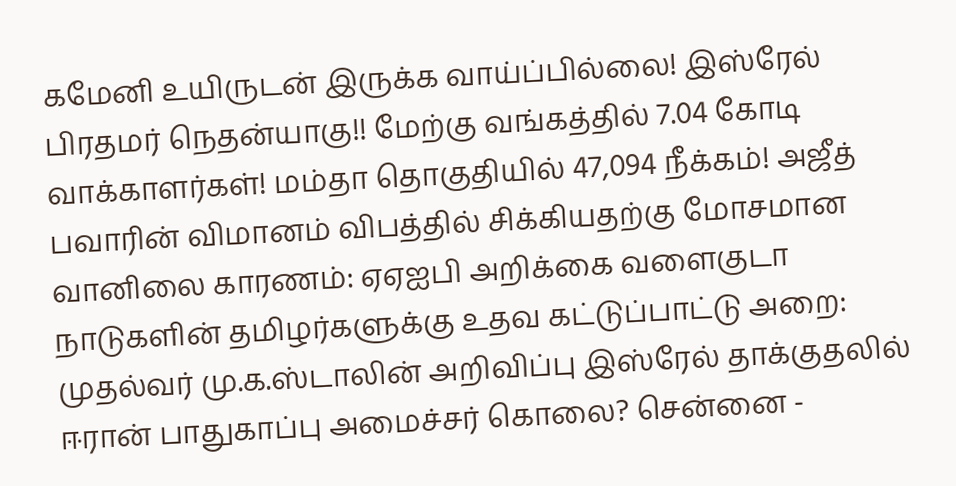கமேனி உயிருடன் இருக்க வாய்ப்பில்லை! இஸ்ரேல் பிரதமர் நெதன்யாகு!! மேற்கு வங்கத்தில் 7.04 கோடி வாக்காளர்கள்! மம்தா தொகுதியில் 47,094 நீக்கம்! அஜீத் பவாரின் விமானம் விபத்தில் சிக்கியதற்கு மோசமான வானிலை காரணம்: ஏஏஐபி அறிக்கை வளைகுடா நாடுகளின் தமிழர்களுக்கு உதவ கட்டுப்பாட்டு அறை: முதல்வர் மு.க.ஸ்டாலின் அறிவிப்பு இஸ்ரேல் தாக்குதலில் ஈரான் பாதுகாப்பு அமைச்சர் கொலை? சென்னை -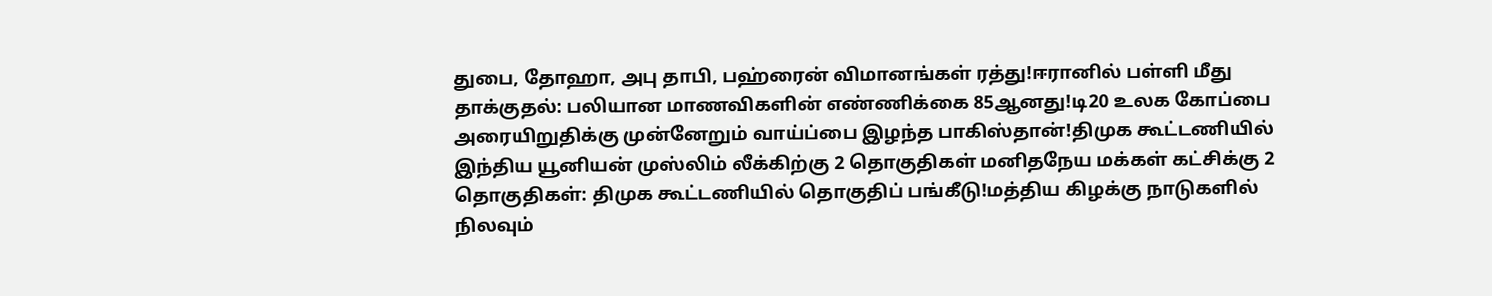துபை, தோஹா, அபு தாபி, பஹ்ரைன் விமானங்கள் ரத்து!ஈரானில் பள்ளி மீது தாக்குதல்: பலியான மாணவிகளின் எண்ணிக்கை 85ஆனது!டி20 உலக கோப்பை அரையிறுதிக்கு முன்னேறும் வாய்ப்பை இழந்த பாகிஸ்தான்!திமுக கூட்டணியில் இந்திய யூனியன் முஸ்லிம் லீக்கிற்கு 2 தொகுதிகள் மனிதநேய மக்கள் கட்சிக்கு 2 தொகுதிகள்: திமுக கூட்டணியில் தொகுதிப் பங்கீடு!மத்திய கிழக்கு நாடுகளில் நிலவும்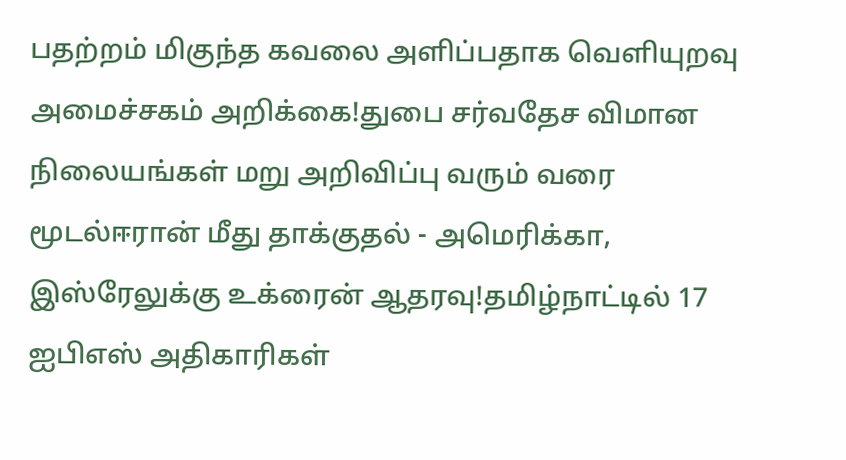பதற்றம் மிகுந்த கவலை அளிப்பதாக வெளியுறவு அமைச்சகம் அறிக்கை!துபை சர்வதேச விமான நிலையங்கள் மறு அறிவிப்பு வரும் வரை மூடல்ஈரான் மீது தாக்குதல் - அமெரிக்கா, இஸ்ரேலுக்கு உக்ரைன் ஆதரவு!தமிழ்நாட்டில் 17 ஐபிஎஸ் அதிகாரிகள்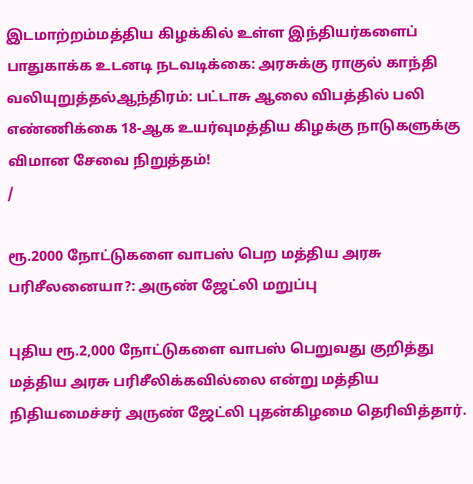இடமாற்றம்மத்திய கிழக்கில் உள்ள இந்தியர்களைப் பாதுகாக்க உடனடி நடவடிக்கை: அரசுக்கு ராகுல் காந்தி வலியுறுத்தல்ஆந்திரம்: பட்டாசு ஆலை விபத்தில் பலி எண்ணிக்கை 18-ஆக உயர்வுமத்திய கிழக்கு நாடுகளுக்கு விமான சேவை நிறுத்தம்!
/

ரூ.2000 நோட்டுகளை வாபஸ் பெற மத்திய அரசு பரிசீலனையா?: அருண் ஜேட்லி மறுப்பு

புதிய ரூ.2,000 நோட்டுகளை வாபஸ் பெறுவது குறித்து மத்திய அரசு பரிசீலிக்கவில்லை என்று மத்திய நிதியமைச்சர் அருண் ஜேட்லி புதன்கிழமை தெரிவித்தார்.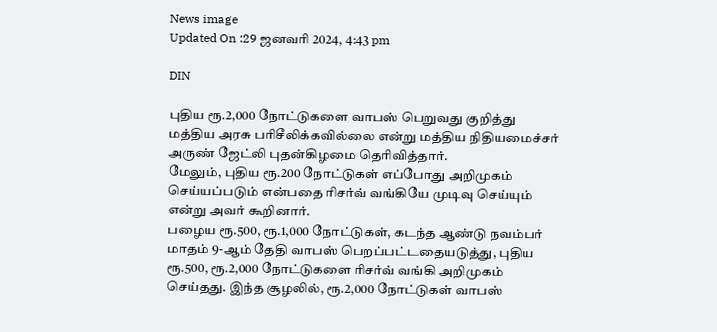News image
Updated On :29 ஜனவரி 2024, 4:43 pm

DIN

புதிய ரூ.2,000 நோட்டுகளை வாபஸ் பெறுவது குறித்து மத்திய அரசு பரிசீலிக்கவில்லை என்று மத்திய நிதியமைச்சர் அருண் ஜேட்லி புதன்கிழமை தெரிவித்தார்.
மேலும், புதிய ரூ.200 நோட்டுகள் எப்போது அறிமுகம் செய்யப்படும் என்பதை ரிசர்வ் வங்கியே முடிவு செய்யும் என்று அவர் கூறினார்.
பழைய ரூ.500, ரூ.1,000 நோட்டுகள், கடந்த ஆண்டு நவம்பர் மாதம் 9-ஆம் தேதி வாபஸ் பெறப்பட்டதையடுத்து, புதிய ரூ.500, ரூ.2,000 நோட்டுகளை ரிசர்வ் வங்கி அறிமுகம் செய்தது. இந்த சூழலில், ரூ.2,000 நோட்டுகள் வாபஸ்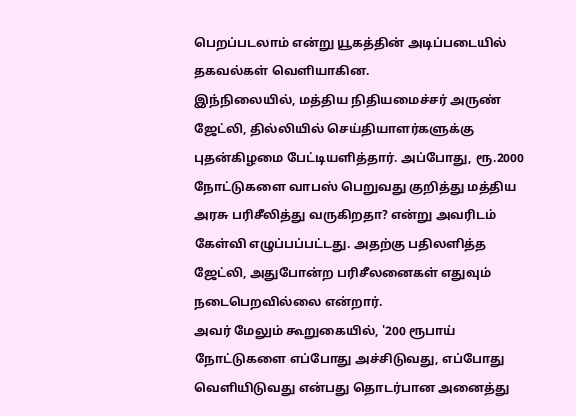பெறப்படலாம் என்று யூகத்தின் அடிப்படையில் தகவல்கள் வெளியாகின.
இந்நிலையில், மத்திய நிதியமைச்சர் அருண் ஜேட்லி, தில்லியில் செய்தியாளர்களுக்கு புதன்கிழமை பேட்டியளித்தார். அப்போது, ரூ.2000 நோட்டுகளை வாபஸ் பெறுவது குறித்து மத்திய அரசு பரிசீலித்து வருகிறதா? என்று அவரிடம் கேள்வி எழுப்பப்பட்டது. அதற்கு பதிலளித்த ஜேட்லி, அதுபோன்ற பரிசீலனைகள் எதுவும் நடைபெறவில்லை என்றார்.
அவர் மேலும் கூறுகையில், '200 ரூபாய் நோட்டுகளை எப்போது அச்சிடுவது, எப்போது வெளியிடுவது என்பது தொடர்பான அனைத்து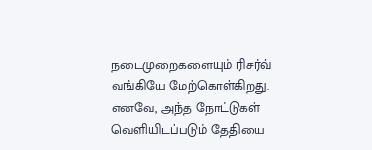நடைமுறைகளையும் ரிசர்வ் வங்கியே மேற்கொள்கிறது. எனவே, அந்த நோட்டுகள் வெளியிடப்படும் தேதியை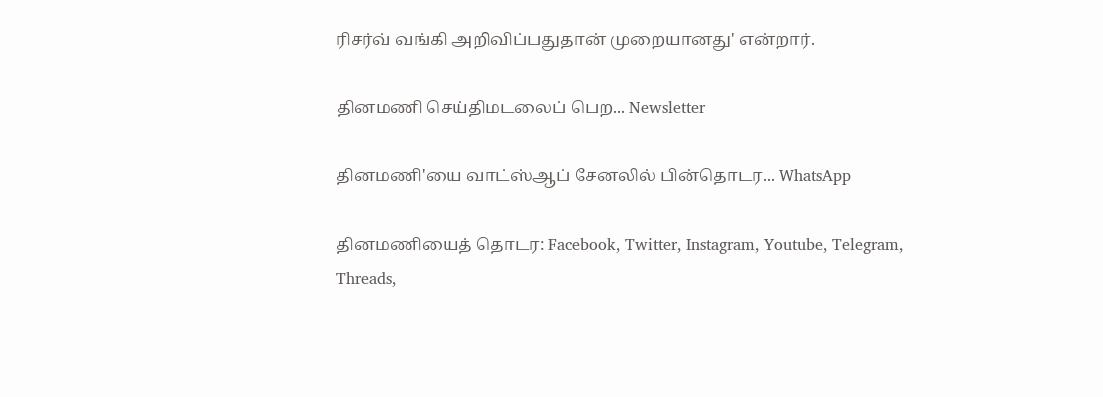ரிசர்வ் வங்கி அறிவிப்பதுதான் முறையானது' என்றார்.

தினமணி செய்திமடலைப் பெற... Newsletter

தினமணி'யை வாட்ஸ்ஆப் சேனலில் பின்தொடர... WhatsApp

தினமணியைத் தொடர: Facebook, Twitter, Instagram, Youtube, Telegram, Threads,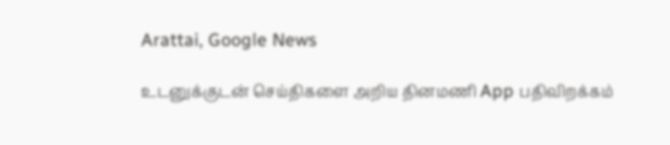Arattai, Google News

உடனுக்குடன் செய்திகளை அறிய தினமணி App பதிவிறக்கம்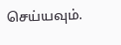செய்யவும்.